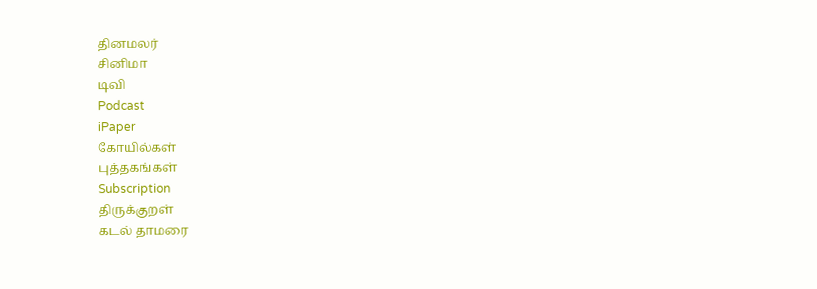தினமலர்
சினிமா
டிவி
Podcast
iPaper
கோயில்கள்
புத்தகங்கள்
Subscription
திருக்குறள்
கடல் தாமரை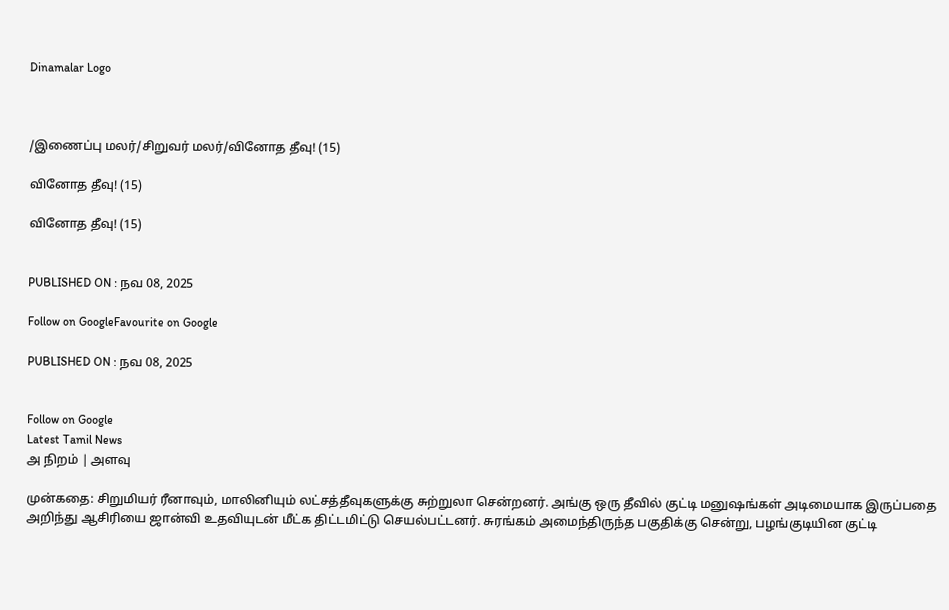Dinamalar Logo



/இணைப்பு மலர்/சிறுவர் மலர்/வினோத தீவு! (15)

வினோத தீவு! (15)

வினோத தீவு! (15)


PUBLISHED ON : நவ 08, 2025

Follow on GoogleFavourite on Google

PUBLISHED ON : நவ 08, 2025


Follow on Google
Latest Tamil News
அ நிறம் | அளவு

முன்கதை: சிறுமியர் ரீனாவும், மாலினியும் லட்சத்தீவுகளுக்கு சுற்றுலா சென்றனர். அங்கு ஒரு தீவில் குட்டி மனுஷங்கள் அடிமையாக இருப்பதை அறிந்து ஆசிரியை ஜான்வி உதவியுடன் மீட்க திட்டமிட்டு செயல்பட்டனர். சுரங்கம் அமைந்திருந்த பகுதிக்கு சென்று, பழங்குடியின குட்டி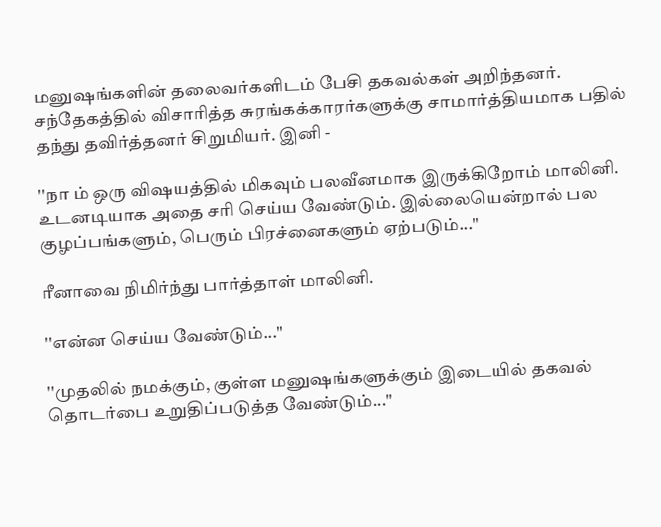மனுஷங்களின் தலைவர்களிடம் பேசி தகவல்கள் அறிந்தனர். சந்தேகத்தில் விசாரித்த சுரங்கக்காரர்களுக்கு சாமார்த்தியமாக பதில் தந்து தவிர்த்தனர் சிறுமியர். இனி -

''நா ம் ஒரு விஷயத்தில் மிகவும் பலவீனமாக இருக்கிறோம் மாலினி. உடனடியாக அதை சரி செய்ய வேண்டும். இல்லையென்றால் பல குழப்பங்களும், பெரும் பிரச்னைகளும் ஏற்படும்...''

ரீனாவை நிமிர்ந்து பார்த்தாள் மாலினி.

''என்ன செய்ய வேண்டும்...''

''முதலில் நமக்கும், குள்ள மனுஷங்களுக்கும் இடையில் தகவல் தொடர்பை உறுதிப்படுத்த வேண்டும்...''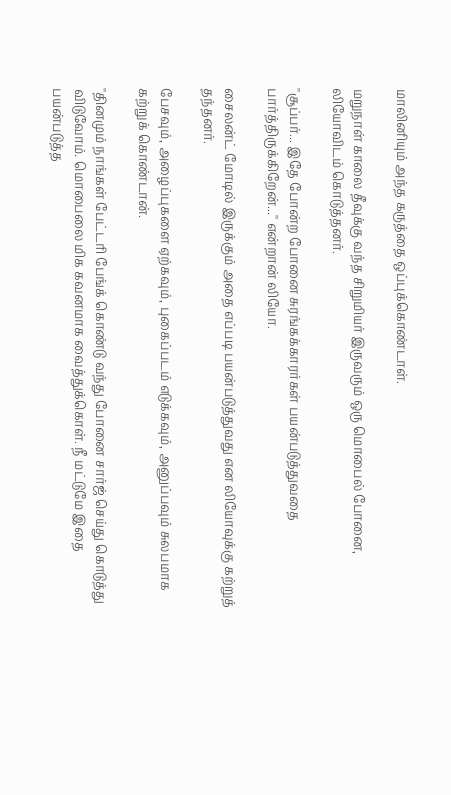மாலினியும் அந்த கருத்தை ஒப்புக்கொண்டாள்.

மறுநாள் காலை தீவுக்கு வந்த சிறுமியர் இருவரும் ஒரு மொபைல் போனை, லியோவிடம் கொடுத்தனர்.

''சூப்பர்... இதே போன்ற போனை சுரங்கக்காரர்கள் பயன்படுத்துவதை பார்த்திருக்கிறேன்...'' என்றான் லியோ.

சைலன்ட் மோடில் இருக்கும் அதை எப்படி பயன்படுத்துவது என லியோவுக்கு கற்றுத் தந்தனர்.

பேசவும், அழைப்புகளை ஏற்கவும், புகைப்படம் எடுக்கவும், அனுப்பவும் சுலபமாக கற்றுக் கொண்டான்.

''தினமும் நாங்கள் பேட்டரி பேங்க் கொண்டு வந்து போனை சார்ஜ் செய்து கொடுத்து விடுவோம். மொபைலை மிக கவனமாக வைத்துக்கொள். நீ மட்டுமே இதை பயன்படுத்த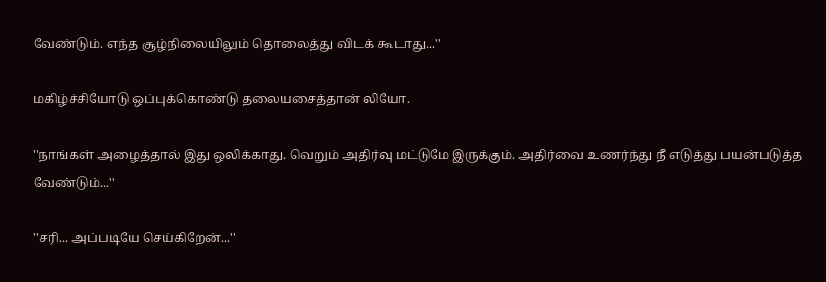வேண்டும். எந்த சூழ்நிலையிலும் தொலைத்து விடக் கூடாது...''

மகிழ்ச்சியோடு ஒப்புக்கொண்டு தலையசைத்தான் லியோ.

''நாங்கள் அழைத்தால் இது ஒலிக்காது. வெறும் அதிர்வு மட்டுமே இருக்கும். அதிர்வை உணர்ந்து நீ எடுத்து பயன்படுத்த வேண்டும்...''

''சரி... அப்படியே செய்கிறேன்...''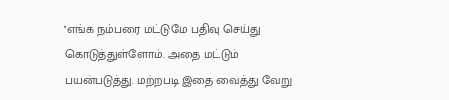''எங்க நம்பரை மட்டுமே பதிவு செய்து கொடுத்துள்ளோம். அதை மட்டும் பயன்படுத்து. மற்றபடி இதை வைத்து வேறு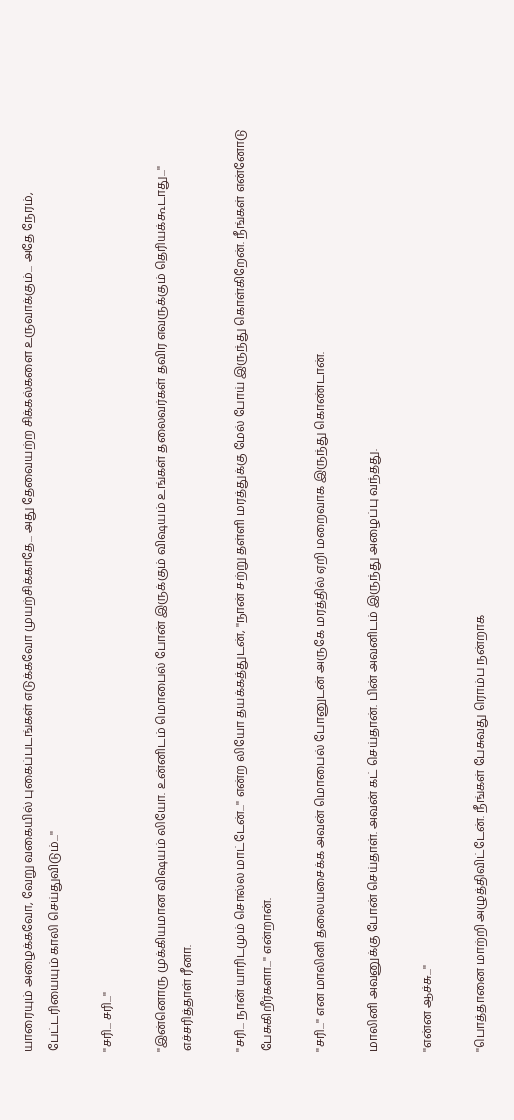யாரையும் அழைக்கவோ, வேறு வகையில் புகைப்படங்கள் எடுக்கவோ முயற்சிக்காதே... அது தேவையற்ற சிக்கல்களை உருவாக்கும்... அதே நேரம், பேட்டரியையும் காலி செய்துவிடும்...''

''சரி... சரி...''

''இன்னொரு முக்கியமான விஷயம் லியோ. உன்னிடம் மொபைல் போன் இருக்கும் விஷயம் உங்கள் தலைவர்கள் தவிர எவருக்கும் தெரியக்கூடாது...'' எச்சரித்தாள் ரீனா.

''சரி... நான் யாரிடமும் சொல்ல மாட்டேன்...'' என்ற லியோ தயக்கத்துடன், ''நான் சற்று தள்ளி மரத்துக்கு மேல் போய் இருந்து கொள்கிறேன். நீங்கள் என்னோடு பேசுகிறீர்களா...'' என்றான்.

''சரி...'' என மாலினி தலையசைக்க அவன் மொபைல் போனுடன் அருகே மரத்தில் ஏறி மறைவாக இருந்து கொண்டான்.

மாலினி அவனுக்கு போன் செய்தாள். அவன் கட் செய்தான். பின் அவனிடம் இருந்து அழைப்பு வந்தது.

''என்ன ஆச்சு...''

''பொத்தானை மாற்றி அழுத்திவிட்டேன். நீங்கள் பேசுவது ரொம்ப நன்றாக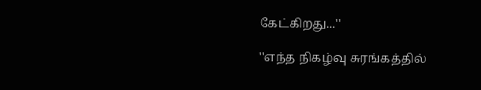கேட்கிறது...''

''எந்த நிகழ்வு சுரங்கத்தில்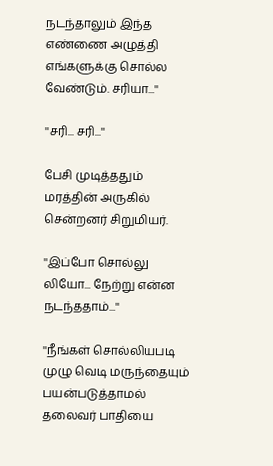நடந்தாலும் இந்த எண்ணை அழுத்தி எங்களுக்கு சொல்ல வேண்டும். சரியா...''

''சரி... சரி...''

பேசி முடித்ததும் மரத்தின் அருகில் சென்றனர் சிறுமியர்.

''இப்போ சொல்லு லியோ... நேற்று என்ன நடந்ததாம்...''

''நீங்கள் சொல்லியபடி முழு வெடி மருந்தையும் பயன்படுத்தாமல் தலைவர் பாதியை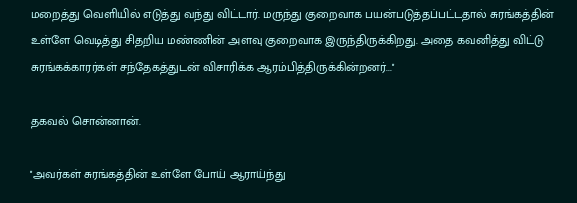மறைத்து வெளியில் எடுத்து வந்து விட்டார். மருந்து குறைவாக பயன்படுத்தப்பட்டதால் சுரங்கத்தின் உள்ளே வெடித்து சிதறிய மண்ணின் அளவு குறைவாக இருந்திருக்கிறது. அதை கவனித்து விட்டு சுரங்கக்காரர்கள் சந்தேகத்துடன் விசாரிக்க ஆரம்பித்திருக்கின்றனர்...''

தகவல் சொன்னான்.

''அவர்கள் சுரங்கத்தின் உள்ளே போய் ஆராய்ந்து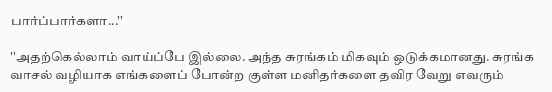பார்ப்பார்களா...''

''அதற்கெல்லாம் வாய்ப்பே இல்லை. அந்த சுரங்கம் மிகவும் ஒடுக்கமானது. சுரங்க வாசல் வழியாக எங்களைப் போன்ற குள்ள மனிதர்களை தவிர வேறு எவரும்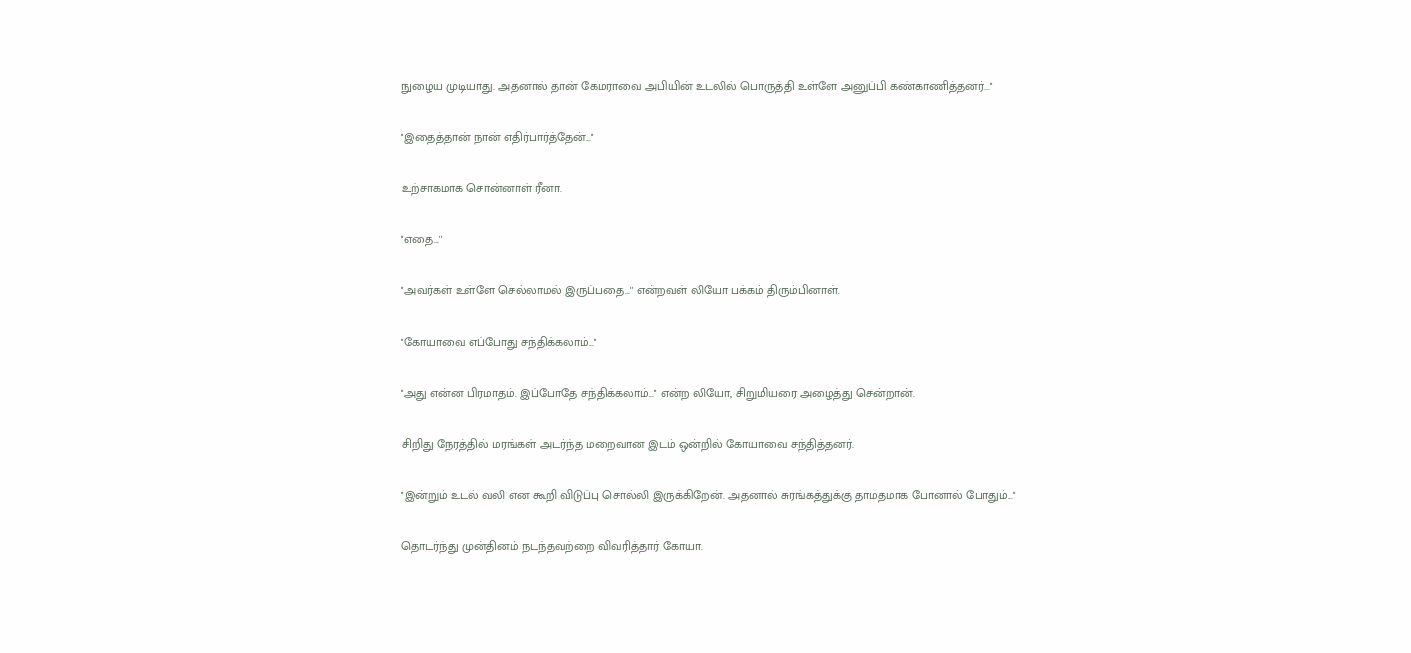நுழைய முடியாது. அதனால் தான் கேமராவை அபியின் உடலில் பொருத்தி உள்ளே அனுப்பி கண்காணித்தனர்...''

''இதைத்தான் நான் எதிர்பார்த்தேன்...''

உற்சாகமாக சொன்னாள் ரீனா.

''எதை...''

''அவர்கள் உள்ளே செல்லாமல் இருப்பதை...'' என்றவள் லியோ பக்கம் திரும்பினாள்.

''கோயாவை எப்போது சந்திக்கலாம்...''

''அது என்ன பிரமாதம். இப்போதே சந்திக்கலாம்...'' என்ற லியோ, சிறுமியரை அழைத்து சென்றான்.

சிறிது நேரத்தில் மரங்கள் அடர்ந்த மறைவான இடம் ஒன்றில் கோயாவை சந்தித்தனர்.

''இன்றும் உடல் வலி என கூறி விடுப்பு சொல்லி இருக்கிறேன். அதனால் சுரங்கத்துக்கு தாமதமாக போனால் போதும்...''

தொடர்ந்து முன்தினம் நடந்தவற்றை விவரித்தார் கோயா.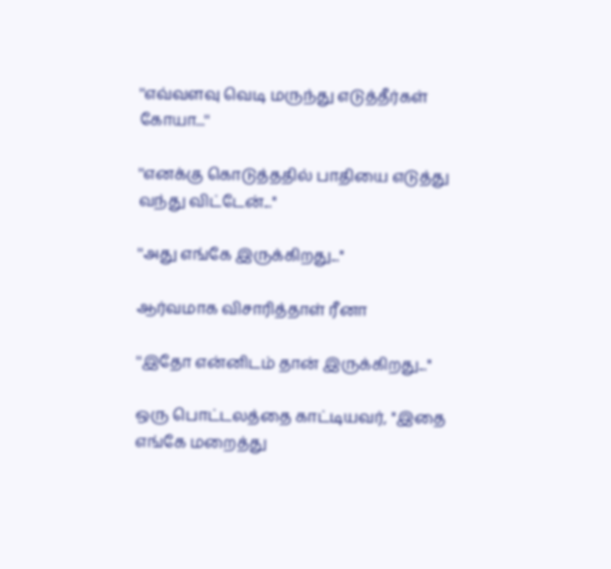''எவ்வளவு வெடி மருந்து எடுத்தீர்கள் கோயா...''

''எனக்கு கொடுத்ததில் பாதியை எடுத்து வந்து விட்டேன்...''

''அது எங்கே இருக்கிறது...''

ஆர்வமாக விசாரித்தாள் ரீனா

''இதோ என்னிடம் தான் இருக்கிறது...''

ஒரு பொட்டலத்தை காட்டியவர், ''இதை எங்கே மறைத்து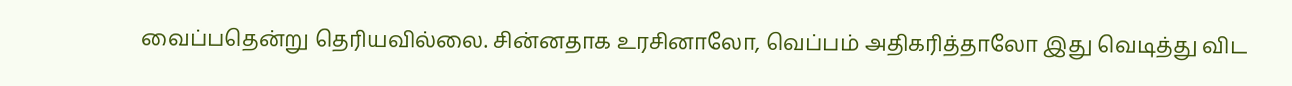வைப்பதென்று தெரியவில்லை. சின்னதாக உரசினாலோ, வெப்பம் அதிகரித்தாலோ இது வெடித்து விட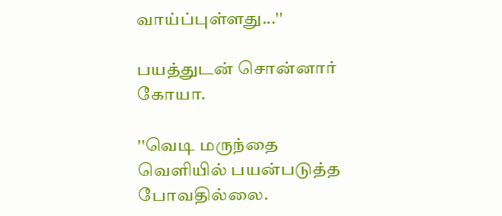வாய்ப்புள்ளது...''

பயத்துடன் சொன்னார் கோயா.

''வெடி மருந்தை வெளியில் பயன்படுத்த போவதில்லை.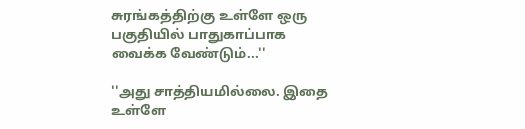சுரங்கத்திற்கு உள்ளே ஒரு பகுதியில் பாதுகாப்பாக வைக்க வேண்டும்...''

''அது சாத்தியமில்லை. இதை உள்ளே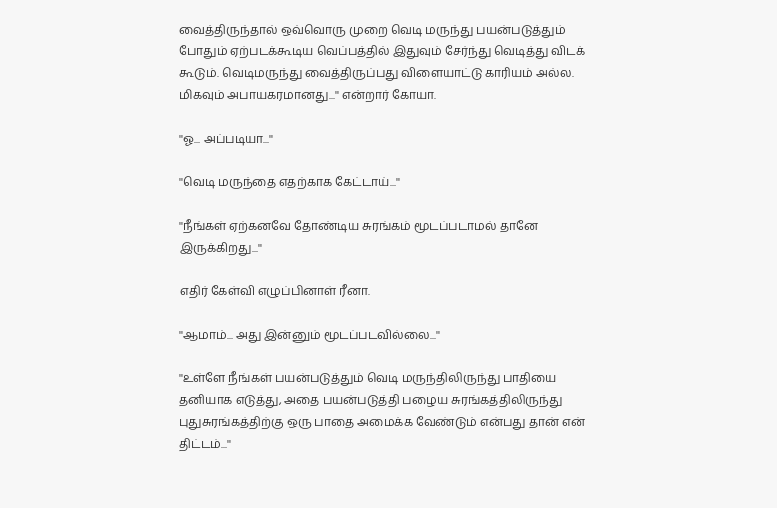வைத்திருந்தால் ஒவ்வொரு முறை வெடி மருந்து பயன்படுத்தும் போதும் ஏற்படக்கூடிய வெப்பத்தில் இதுவும் சேர்ந்து வெடித்து விடக் கூடும். வெடிமருந்து வைத்திருப்பது விளையாட்டு காரியம் அல்ல. மிகவும் அபாயகரமானது...'' என்றார் கோயா.

''ஓ... அப்படியா...''

''வெடி மருந்தை எதற்காக கேட்டாய்...''

''நீங்கள் ஏற்கனவே தோண்டிய சுரங்கம் மூடப்படாமல் தானே இருக்கிறது...''

எதிர் கேள்வி எழுப்பினாள் ரீனா.

''ஆமாம்... அது இன்னும் மூடப்படவில்லை...''

''உள்ளே நீங்கள் பயன்படுத்தும் வெடி மருந்திலிருந்து பாதியை தனியாக எடுத்து, அதை பயன்படுத்தி பழைய சுரங்கத்திலிருந்து புதுசுரங்கத்திற்கு ஒரு பாதை அமைக்க வேண்டும் என்பது தான் என் திட்டம்...''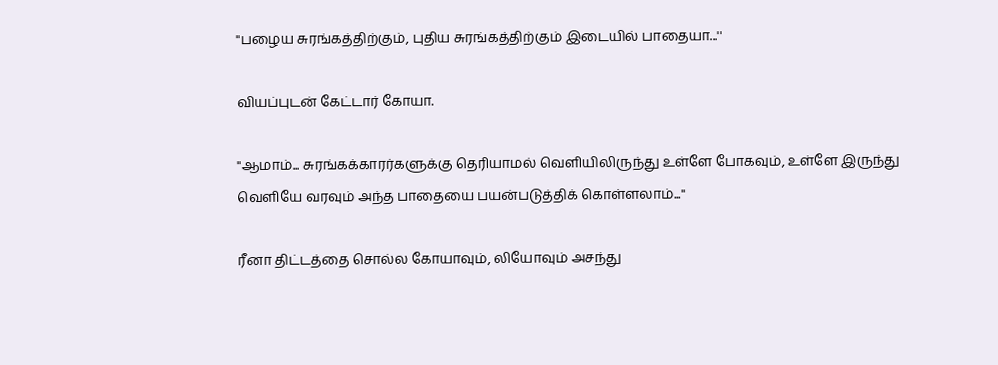''பழைய சுரங்கத்திற்கும், புதிய சுரங்கத்திற்கும் இடையில் பாதையா...''

வியப்புடன் கேட்டார் கோயா.

''ஆமாம்... சுரங்கக்காரர்களுக்கு தெரியாமல் வெளியிலிருந்து உள்ளே போகவும், உள்ளே இருந்து வெளியே வரவும் அந்த பாதையை பயன்படுத்திக் கொள்ளலாம்...''

ரீனா திட்டத்தை சொல்ல கோயாவும், லியோவும் அசந்து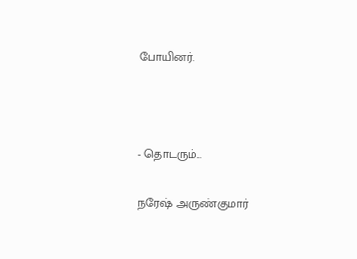போயினர்.



- தொடரும்...

நரேஷ் அருண்குமார்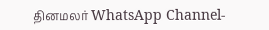தினமலர் WhatsApp Channel-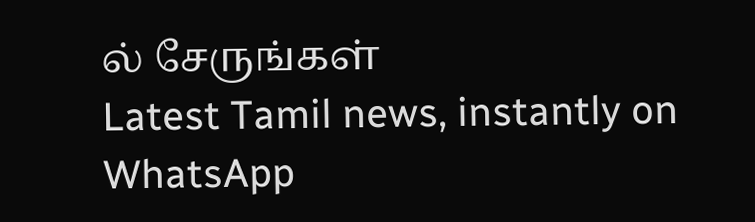ல் சேருங்கள்
Latest Tamil news, instantly on WhatsApp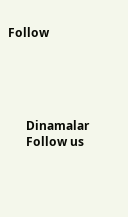Follow





      Dinamalar
      Follow us